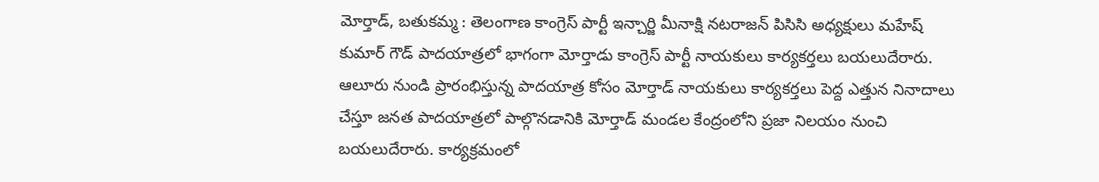మోర్తాడ్, బతుకమ్మ : తెలంగాణ కాంగ్రెస్ పార్టీ ఇన్చార్జి మీనాక్షి నటరాజన్ పిసిసి అధ్యక్షులు మహేష్ కుమార్ గౌడ్ పాదయాత్రలో భాగంగా మోర్తాడు కాంగ్రెస్ పార్టీ నాయకులు కార్యకర్తలు బయలుదేరారు. ఆలూరు నుండి ప్రారంభిస్తున్న పాదయాత్ర కోసం మోర్తాడ్ నాయకులు కార్యకర్తలు పెద్ద ఎత్తున నినాదాలు చేస్తూ జనత పాదయాత్రలో పాల్గొనడానికి మోర్తాడ్ మండల కేంద్రంలోని ప్రజా నిలయం నుంచి బయలుదేరారు. కార్యక్రమంలో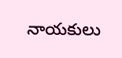నాయకులు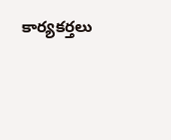కార్యకర్తలు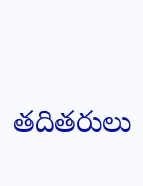తదితరులు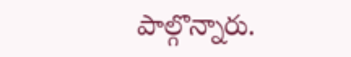పాల్గొన్నారు.